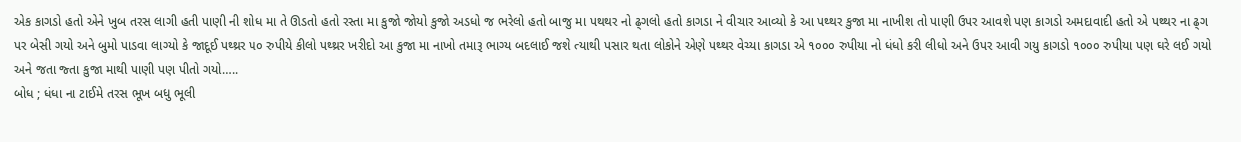એક કાગડો હતો એને ખુબ તરસ લાગી હતી પાણી ની શોધ મા તે ઊડતો હતો રસ્તા મા કુજો જોયો કુજો અડધો જ ભરેલો હતો બાજુ મા પથથર નો ઢ્ગલો હતો કાગડા ને વીચાર આવ્યો કે આ પથ્થર કુજા મા નાખીશ તો પાણી ઉપર આવશે પણ કાગડો અમદાવાદી હતો એ પથ્થર ના ઢ્ગ પર બેસી ગયો અને બુમો પાડવા લાગ્યો કે જાદૂઈ પથ્થ્રર ૫૦ રુપીયે કીલો પથ્થ્રર ખરીદો આ કુજા મા નાખો તમારૂ ભાગ્ય બદલાઈ જશે ત્યાથી પસાર થતા લોકોને એણે પથ્થર વેચ્યા કાગડા એ ૧૦૦૦ રુપીયા નો ધંધો કરી લીધો અને ઉપર આવી ગયુ કાગડો ૧૦૦૦ રુપીયા પણ ઘરે લઈ ગયો અને જતા જ્તા કુજા માથી પાણી પણ પીતો ગયો…..
બોધ ; ધંધા ના ટાઈમે તરસ ભૂખ બધુ ભૂલી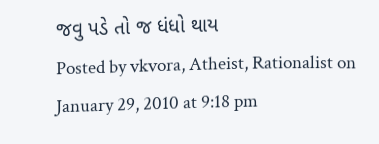જવુ પડે તો જ ધંધો થાય
Posted by vkvora, Atheist, Rationalist on January 29, 2010 at 9:18 pm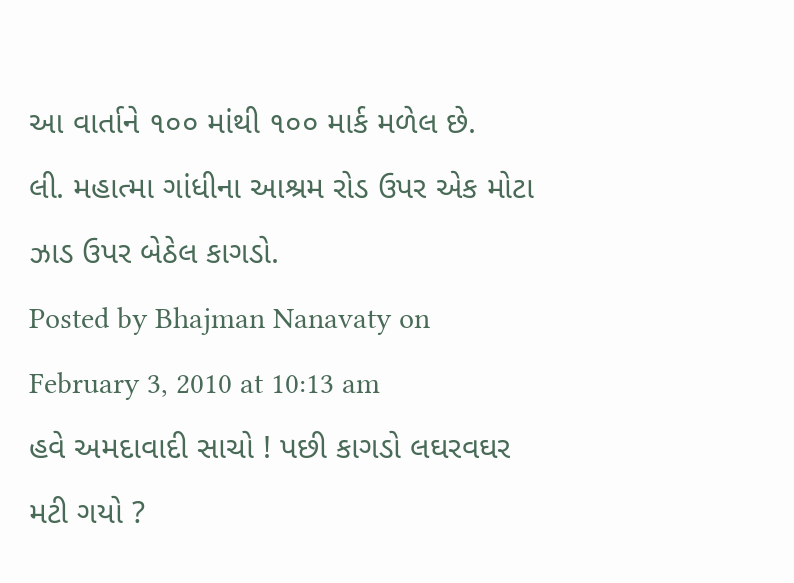આ વાર્તાને ૧૦૦ માંથી ૧૦૦ માર્ક મળેલ છે.
લી. મહાત્મા ગાંધીના આશ્રમ રોડ ઉપર એક મોટા ઝાડ ઉપર બેઠેલ કાગડો.
Posted by Bhajman Nanavaty on February 3, 2010 at 10:13 am
હવે અમદાવાદી સાચો ! પછી કાગડો લઘરવઘર મટી ગયો ?